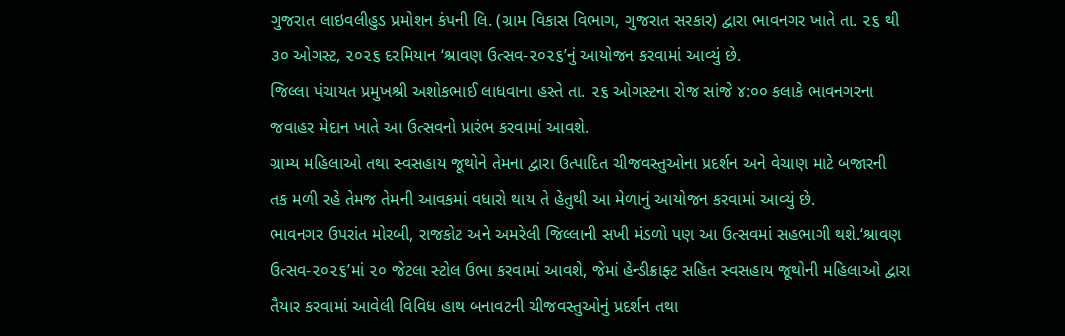ગુજરાત લાઇવલીહુડ પ્રમોશન કંપની લિ. (ગ્રામ વિકાસ વિભાગ, ગુજરાત સરકાર) દ્વારા ભાવનગર ખાતે તા. ૨૬ થી
૩૦ ઓગસ્ટ, ૨૦૨૬ દરમિયાન ‘શ્રાવણ ઉત્સવ-૨૦૨૬’નું આયોજન કરવામાં આવ્યું છે.
જિલ્લા પંચાયત પ્રમુખશ્રી અશોકભાઈ લાધવાના હસ્તે તા. ૨૬ ઓગસ્ટના રોજ સાંજે ૪:૦૦ કલાકે ભાવનગરના
જવાહર મેદાન ખાતે આ ઉત્સવનો પ્રારંભ કરવામાં આવશે.
ગ્રામ્ય મહિલાઓ તથા સ્વસહાય જૂથોને તેમના દ્વારા ઉત્પાદિત ચીજવસ્તુઓના પ્રદર્શન અને વેચાણ માટે બજારની
તક મળી રહે તેમજ તેમની આવકમાં વધારો થાય તે હેતુથી આ મેળાનું આયોજન કરવામાં આવ્યું છે.
ભાવનગર ઉપરાંત મોરબી, રાજકોટ અને અમરેલી જિલ્લાની સખી મંડળો પણ આ ઉત્સવમાં સહભાગી થશે.‘શ્રાવણ
ઉત્સવ-૨૦૨૬’માં ૨૦ જેટલા સ્ટોલ ઉભા કરવામાં આવશે, જેમાં હેન્ડીક્રાફ્ટ સહિત સ્વસહાય જૂથોની મહિલાઓ દ્વારા
તૈયાર કરવામાં આવેલી વિવિધ હાથ બનાવટની ચીજવસ્તુઓનું પ્રદર્શન તથા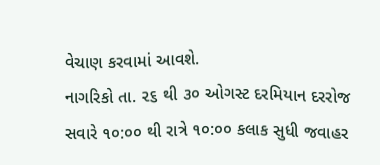વેચાણ કરવામાં આવશે.
નાગરિકો તા. ૨૬ થી ૩૦ ઓગસ્ટ દરમિયાન દરરોજ સવારે ૧૦:૦૦ થી રાત્રે ૧૦:૦૦ કલાક સુધી જવાહર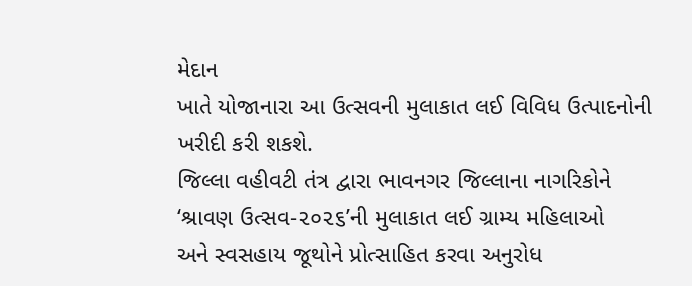મેદાન
ખાતે યોજાનારા આ ઉત્સવની મુલાકાત લઈ વિવિધ ઉત્પાદનોની ખરીદી કરી શકશે.
જિલ્લા વહીવટી તંત્ર દ્વારા ભાવનગર જિલ્લાના નાગરિકોને ‘શ્રાવણ ઉત્સવ-૨૦૨૬’ની મુલાકાત લઈ ગ્રામ્ય મહિલાઓ
અને સ્વસહાય જૂથોને પ્રોત્સાહિત કરવા અનુરોધ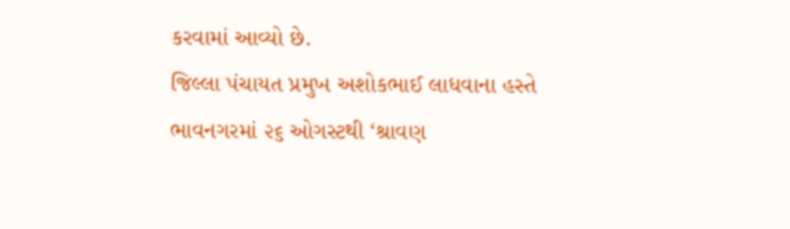કરવામાં આવ્યો છે.
જિલ્લા પંચાયત પ્રમુખ અશોકભાઈ લાધવાના હસ્તે ભાવનગરમાં ૨૬ ઓગસ્ટથી ‘શ્રાવણ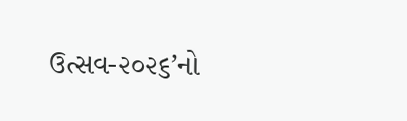ઉત્સવ-૨૦૨૬’નો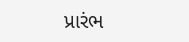પ્રારંભ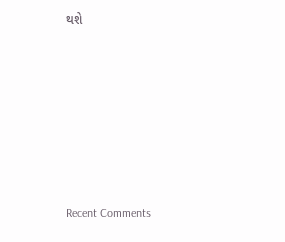થશે










Recent Comments